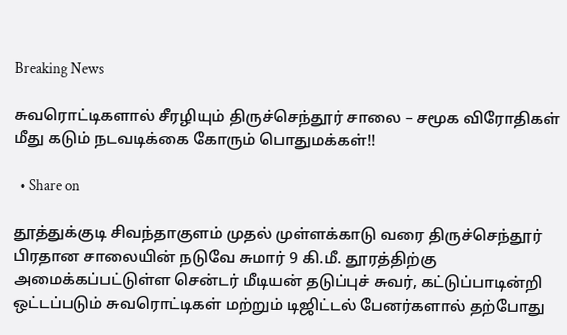Breaking News

சுவரொட்டிகளால் சீரழியும் திருச்செந்தூர் சாலை – சமூக விரோதிகள் மீது கடும் நடவடிக்கை கோரும் பொதுமக்கள்!!

  • Share on

தூத்துக்குடி சிவந்தாகுளம் முதல் முள்ளக்காடு வரை திருச்செந்தூர் பிரதான சாலையின் நடுவே சுமார் 9 கி.மீ. தூரத்திற்கு அமைக்கப்பட்டுள்ள சென்டர் மீடியன் தடுப்புச் சுவர், கட்டுப்பாடின்றி ஒட்டப்படும் சுவரொட்டிகள் மற்றும் டிஜிட்டல் பேனர்களால் தற்போது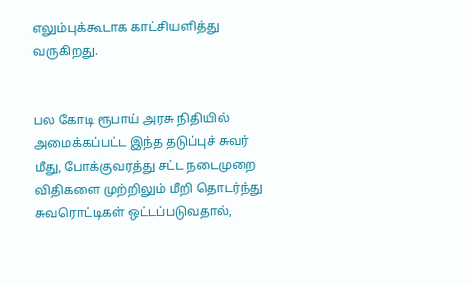எலும்புக்கூடாக காட்சியளித்து வருகிறது.


பல கோடி ரூபாய் அரசு நிதியில் அமைக்கப்பட்ட இந்த தடுப்புச் சுவர் மீது, போக்குவரத்து சட்ட நடைமுறை விதிகளை முற்றிலும் மீறி தொடர்ந்து சுவரொட்டிகள் ஒட்டப்படுவதால்,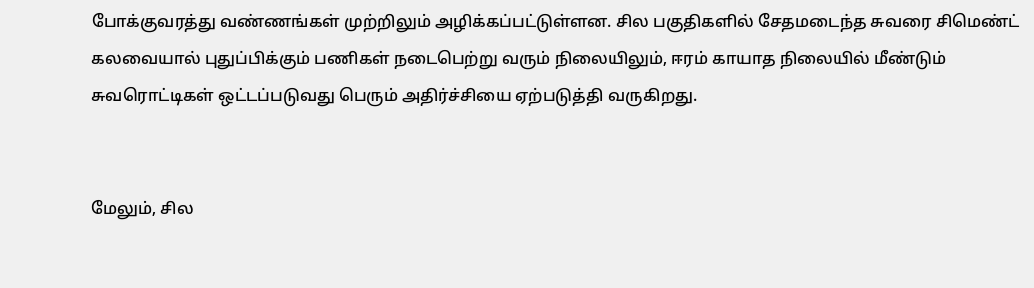போக்குவரத்து வண்ணங்கள் முற்றிலும் அழிக்கப்பட்டுள்ளன. சில பகுதிகளில் சேதமடைந்த சுவரை சிமெண்ட் கலவையால் புதுப்பிக்கும் பணிகள் நடைபெற்று வரும் நிலையிலும், ஈரம் காயாத நிலையில் மீண்டும் சுவரொட்டிகள் ஒட்டப்படுவது பெரும் அதிர்ச்சியை ஏற்படுத்தி வருகிறது.


மேலும், சில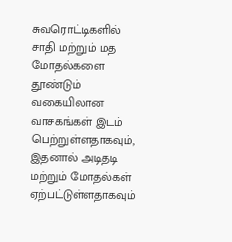சுவரொட்டிகளில் சாதி மற்றும் மத மோதல்களை தூண்டும் வகையிலான வாசகங்கள் இடம் பெற்றுள்ளதாகவும், இதனால் அடிதடி மற்றும் மோதல்கள் ஏற்பட்டுள்ளதாகவும்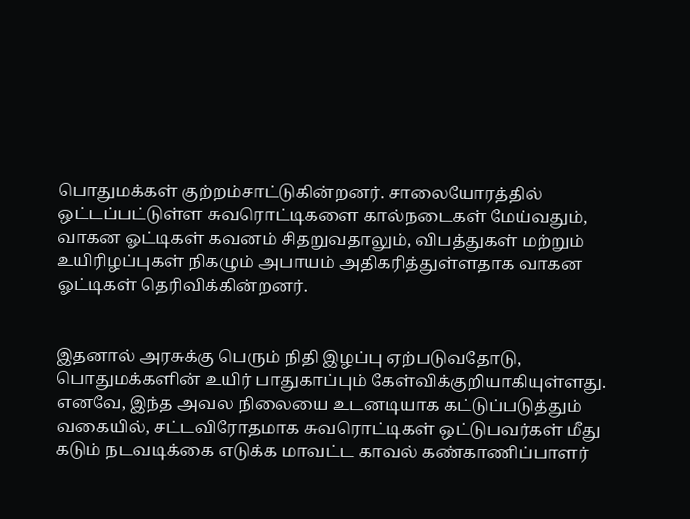பொதுமக்கள் குற்றம்சாட்டுகின்றனர். சாலையோரத்தில் ஒட்டப்பட்டுள்ள சுவரொட்டிகளை கால்நடைகள் மேய்வதும், வாகன ஓட்டிகள் கவனம் சிதறுவதாலும், விபத்துகள் மற்றும் உயிரிழப்புகள் நிகழும் அபாயம் அதிகரித்துள்ளதாக வாகன ஓட்டிகள் தெரிவிக்கின்றனர்.


இதனால் அரசுக்கு பெரும் நிதி இழப்பு ஏற்படுவதோடு, பொதுமக்களின் உயிர் பாதுகாப்பும் கேள்விக்குறியாகியுள்ளது. எனவே, இந்த அவல நிலையை உடனடியாக கட்டுப்படுத்தும் வகையில், சட்டவிரோதமாக சுவரொட்டிகள் ஒட்டுபவர்கள் மீது கடும் நடவடிக்கை எடுக்க மாவட்ட காவல் கண்காணிப்பாளர்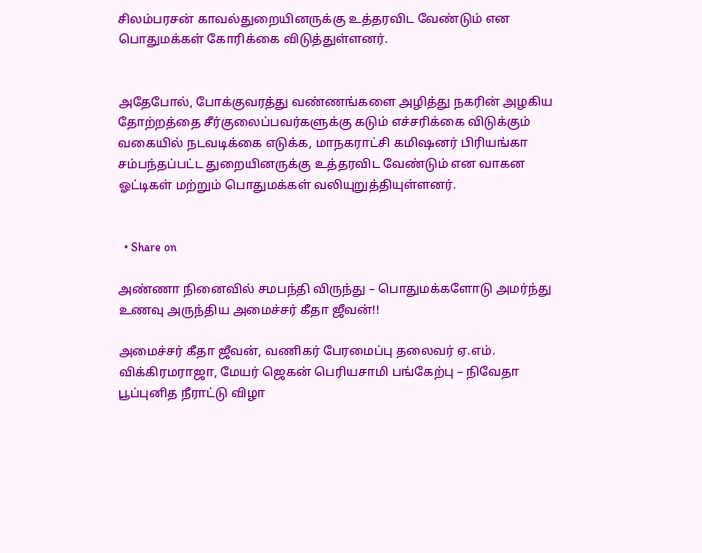சிலம்பரசன் காவல்துறையினருக்கு உத்தரவிட வேண்டும் என பொதுமக்கள் கோரிக்கை விடுத்துள்ளனர்.


அதேபோல், போக்குவரத்து வண்ணங்களை அழித்து நகரின் அழகிய தோற்றத்தை சீர்குலைப்பவர்களுக்கு கடும் எச்சரிக்கை விடுக்கும் வகையில் நடவடிக்கை எடுக்க, மாநகராட்சி கமிஷனர் பிரியங்கா சம்பந்தப்பட்ட துறையினருக்கு உத்தரவிட வேண்டும் என வாகன ஓட்டிகள் மற்றும் பொதுமக்கள் வலியுறுத்தியுள்ளனர்.


  • Share on

அண்ணா நினைவில் சமபந்தி விருந்து – பொதுமக்களோடு அமர்ந்து உணவு அருந்திய அமைச்சர் கீதா ஜீவன்!!

அமைச்சர் கீதா ஜீவன், வணிகர் பேரமைப்பு தலைவர் ஏ.எம். விக்கிரமராஜா, மேயர் ஜெகன் பெரியசாமி பங்கேற்பு – நிவேதா பூப்புனித நீராட்டு விழா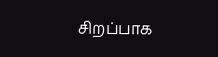சிறப்பாக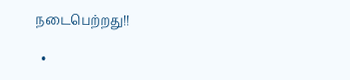நடைபெற்றது!!

  •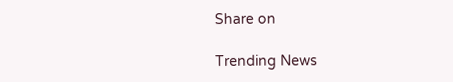Share on

Trending News